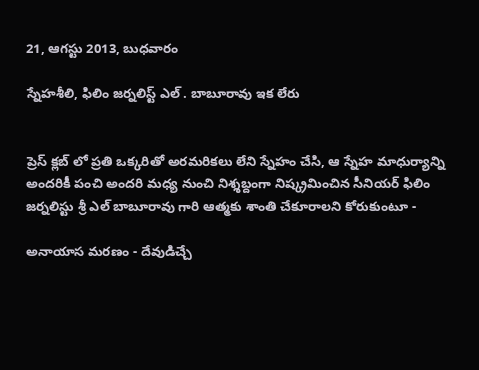21, ఆగస్టు 2013, బుధవారం

స్నేహశీలి, ఫిలిం జర్నలిస్ట్ ఎల్ . బాబూరావు ఇక లేరు


ప్రెస్ క్లబ్ లో ప్రతి ఒక్కరితో అరమరికలు లేని స్నేహం చేసి, ఆ స్నేహ మాధుర్యాన్ని అందరికీ పంచి అందరి మధ్య నుంచి నిశ్శబ్దంగా నిష్క్రమించిన సీనియర్ ఫిలిం జర్నలిస్టు శ్రీ ఎల్ బాబూరావు గారి ఆత్మకు శాంతి చేకూరాలని కోరుకుంటూ -

అనాయాస మరణం - దేవుడిచ్చే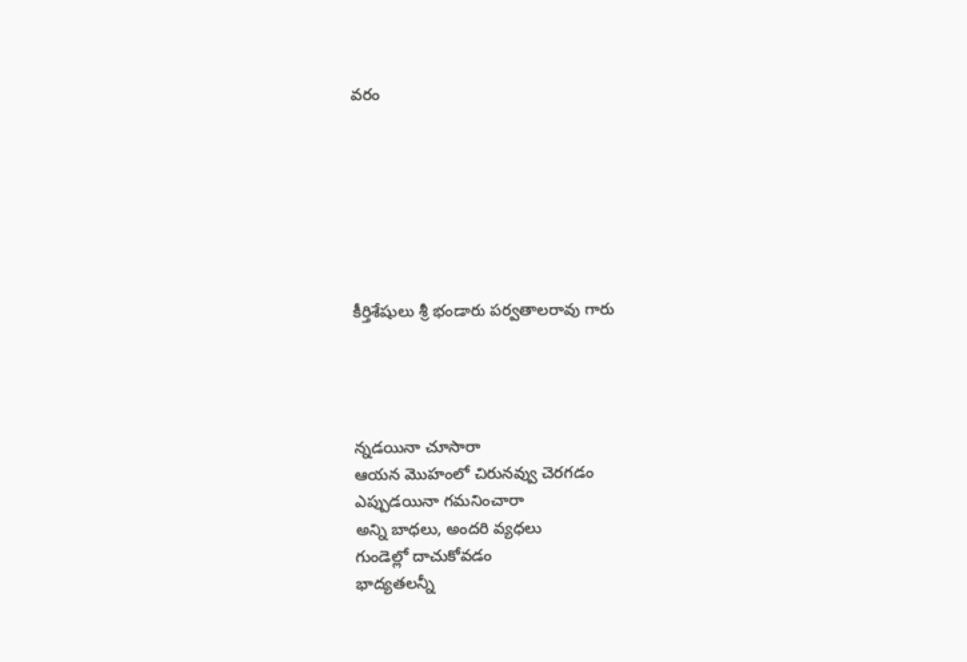వరం







కీర్తిశేషులు శ్రీ భండారు పర్వతాలరావు గారు




న్నడయినా చూసారా
ఆయన మొహంలో చిరునవ్వు చెరగడం
ఎప్పుడయినా గమనించారా
అన్ని బాధలు, అందరి వ్యధలు
గుండెల్లో దాచుకోవడం
భాద్యతలన్నీ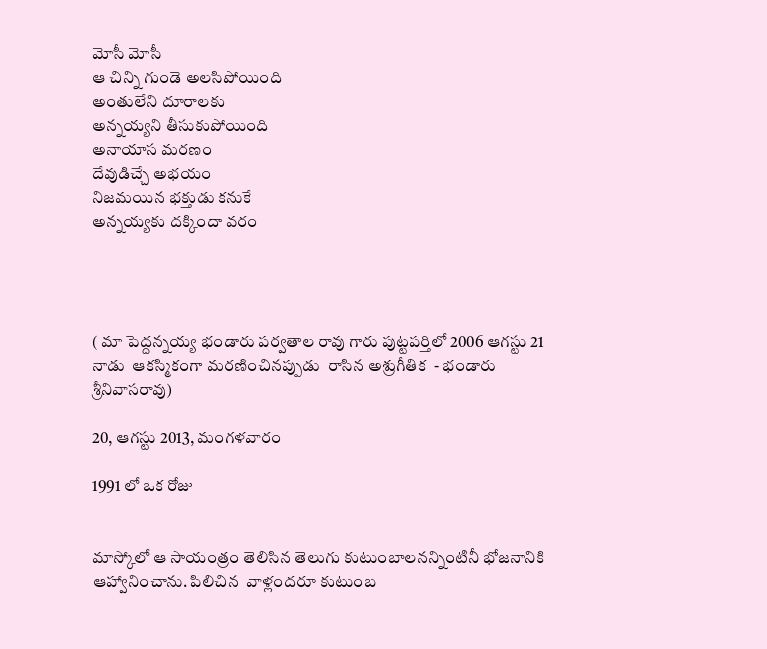మోసీ మోసీ
ఆ చిన్ని గుండె అలసిపోయింది
అంతులేని దూరాలకు
అన్నయ్యని తీసుకుపోయింది
అనాయాస మరణం
దేవుడిచ్చే అభయం
నిజమయిన భక్తుడు కనుకే
అన్నయ్యకు దక్కిందా వరం




( మా పెద్దన్నయ్య భండారు పర్వతాల రావు గారు పుట్టపర్తిలో 2006 ఆగస్టు 21 నాడు  ఆకస్మికంగా మరణించినప్పుడు  రాసిన అశ్రుగీతిక  - భండారు శ్రీనివాసరావు)

20, ఆగస్టు 2013, మంగళవారం

1991 లో ఒక రోజు


మాస్కోలో ఆ సాయంత్రం తెలిసిన తెలుగు కుటుంబాలనన్నింటినీ భోజనానికి ఆహ్వానించాను. పిలిచిన  వాళ్లందరూ కుటుంబ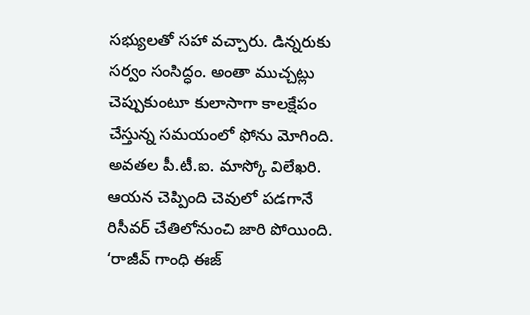సభ్యులతో సహా వచ్చారు. డిన్నరుకు సర్వం సంసిద్ధం. అంతా ముచ్చట్లు చెప్పుకుంటూ కులాసాగా కాలక్షేపం చేస్తున్న సమయంలో ఫోను మోగింది. అవతల పీ.టీ.ఐ. మాస్కో విలేఖరి.
ఆయన చెప్పింది చెవులో పడగానే రిసీవర్ చేతిలోనుంచి జారి పోయింది. ‘రాజీవ్ గాంధి ఈజ్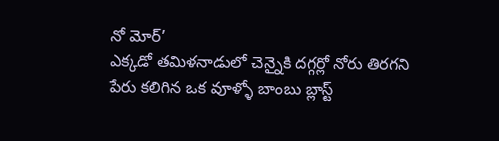నో మోర్’
ఎక్కడో తమిళనాడులో చెన్నైకి దగ్గర్లో నోరు తిరగని పేరు కలిగిన ఒక వూళ్ళో బాంబు బ్లాస్ట్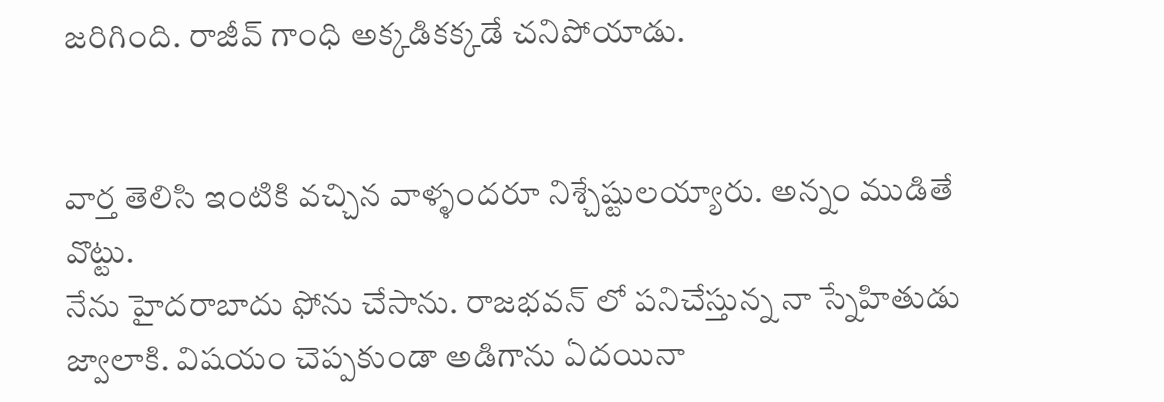జరిగింది. రాజీవ్ గాంధి అక్కడికక్కడే చనిపోయాడు.


వార్త తెలిసి ఇంటికి వచ్చిన వాళ్ళందరూ నిశ్చేష్టులయ్యారు. అన్నం ముడితే వొట్టు.
నేను హైదరాబాదు ఫోను చేసాను. రాజభవన్ లో పనిచేస్తున్న నా స్నేహితుడు జ్వాలాకి. విషయం చెప్పకుండా అడిగాను ఏదయినా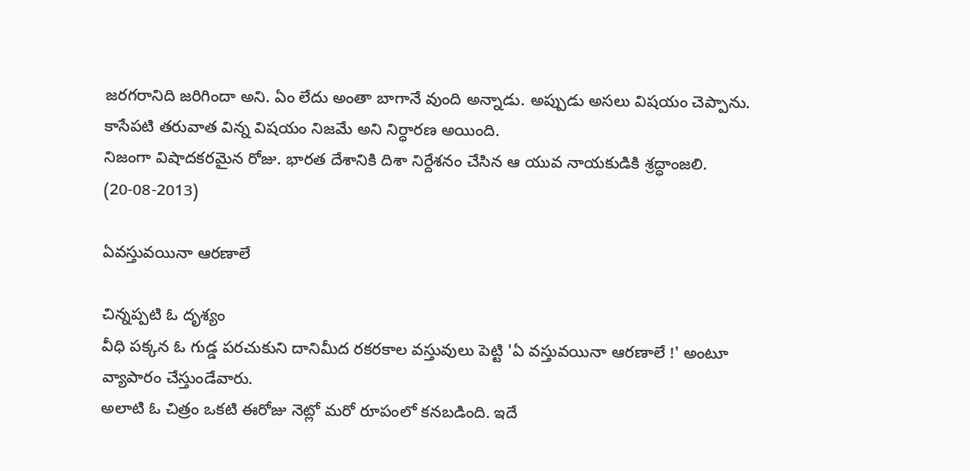జరగరానిది జరిగిందా అని. ఏం లేదు అంతా బాగానే వుంది అన్నాడు. అప్పుడు అసలు విషయం చెప్పాను. కాసేపటి తరువాత విన్న విషయం నిజమే అని నిర్ధారణ అయింది.
నిజంగా విషాదకరమైన రోజు. భారత దేశానికి దిశా నిర్దేశనం చేసిన ఆ యువ నాయకుడికి శ్రద్ధాంజలి. (20-08-2013)

ఏవస్తువయినా ఆరణాలే

చిన్నప్పటి ఓ దృశ్యం
వీధి పక్కన ఓ గుడ్డ పరచుకుని దానిమీద రకరకాల వస్తువులు పెట్టి 'ఏ వస్తువయినా ఆరణాలే !' అంటూ వ్యాపారం చేస్తుండేవారు.
అలాటి ఓ చిత్రం ఒకటి ఈరోజు నెట్లో మరో రూపంలో కనబడింది. ఇదే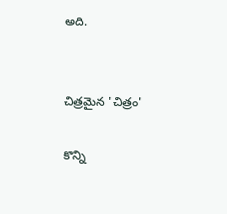అది.


చిత్రమైన 'చిత్రం'

కొన్ని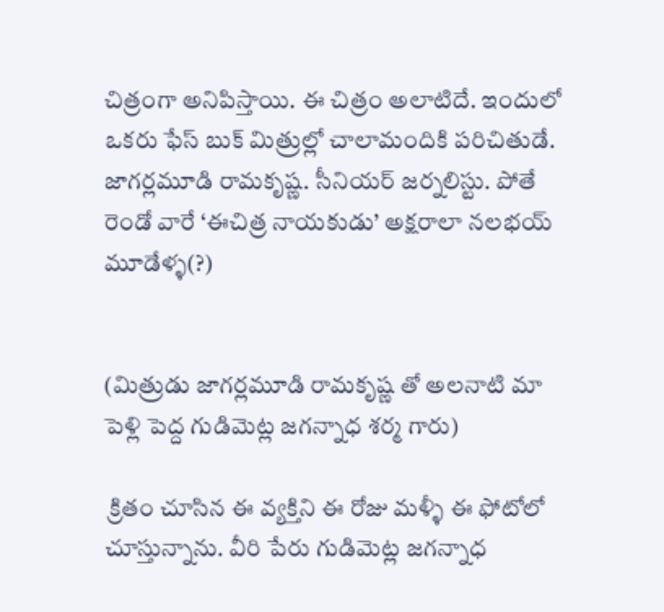చిత్రంగా అనిపిస్తాయి. ఈ చిత్రం అలాటిదే. ఇందులో ఒకరు ఫేస్ బుక్ మిత్రుల్లో చాలామందికి పరిచితుడే. జాగర్లమూడి రామకృష్ణ. సీనియర్ జర్నలిస్టు. పోతే రెండో వారే ‘ఈచిత్ర నాయకుడు’ అక్షరాలా నలభయ్ మూడేళ్ళ(?)


(మిత్రుడు జాగర్లమూడి రామకృష్ణ తో అలనాటి మా పెళ్లి పెద్ద గుడిమెట్ల జగన్నాధ శర్మ గారు)

 క్రితం చూసిన ఈ వ్యక్తిని ఈ రోజు మళ్ళీ ఈ ఫోటోలో చూస్తున్నాను. వీరి పేరు గుడిమెట్ల జగన్నాధ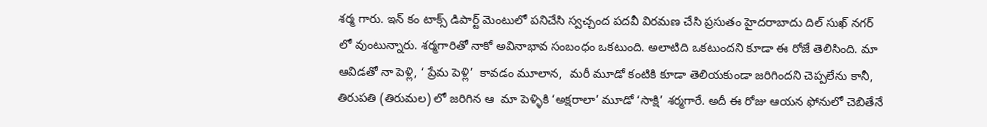శర్మ గారు. ఇన్ కం టాక్స్ డిపార్ట్ మెంటులో పనిచేసి స్వచ్చంద పదవీ విరమణ చేసి ప్రసుతం హైదరాబాదు దిల్ సుఖ్ నగర్ లో వుంటున్నారు. శర్మగారితో నాకో అవినాభావ సంబంధం ఒకటుంది. అలాటిది ఒకటుందని కూడా ఈ రోజే తెలిసింది. మా ఆవిడతో నా పెళ్లి, ‘ ప్రేమ పెళ్లి’  కావడం మూలాన,  మరీ మూడో కంటికి కూడా తెలియకుండా జరిగిందని చెప్పలేను కానీ,  తిరుపతి (తిరుమల) లో జరిగిన ఆ  మా పెళ్ళికి ‘అక్షరాలా’ మూడో ‘సాక్షి’ శర్మగారే. అదీ ఈ రోజు ఆయన ఫోనులో చెబితేనే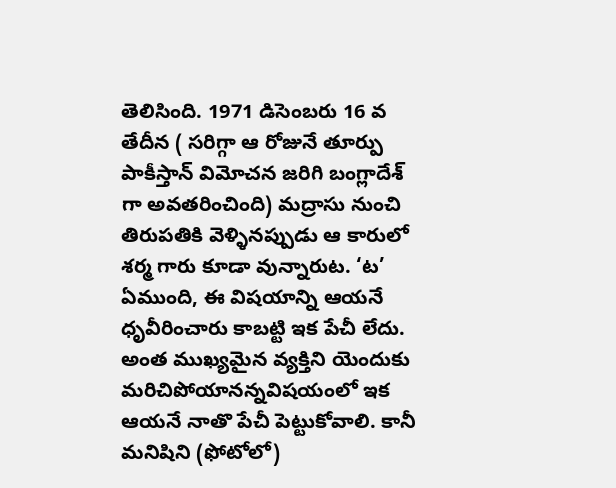తెలిసింది. 1971 డిసెంబరు 16 వ తేదీన ( సరిగ్గా ఆ రోజునే తూర్పు పాకీస్తాన్ విమోచన జరిగి బంగ్లాదేశ్ గా అవతరించింది) మద్రాసు నుంచి తిరుపతికి వెళ్ళినప్పుడు ఆ కారులో శర్మ గారు కూడా వున్నారుట. ‘ట’ ఏముంది, ఈ విషయాన్ని ఆయనే ధృవీరించారు కాబట్టి ఇక పేచీ లేదు. అంత ముఖ్యమైన వ్యక్తిని యెందుకు మరిచిపోయానన్నవిషయంలో ఇక ఆయనే నాతొ పేచీ పెట్టుకోవాలి. కానీ మనిషిని (ఫోటోలో)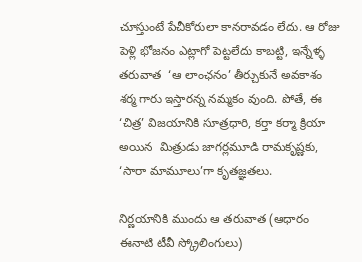చూస్తుంటే పేచీకోరులా కానరావడం లేదు. ఆ రోజు పెళ్లి భోజనం ఎట్లాగో పెట్టలేదు కాబట్టి, ఇన్నేళ్ళ తరువాత  ‘ఆ లాంఛనం’ తీర్చుకునే అవకాశం శర్మ గారు ఇస్తారన్న నమ్మకం వుంది. పోతే, ఈ ‘చిత్ర’ విజయానికి సూత్రధారి, కర్తా కర్మా క్రియా అయిన  మిత్రుడు జాగర్లమూడి రామకృష్ణకు, ‘సారా మామూలు’గా కృతజ్ఞతలు.

నిర్ణయానికి ముందు ఆ తరువాత (ఆధారం ఈనాటి టీవీ స్క్రోలింగులు)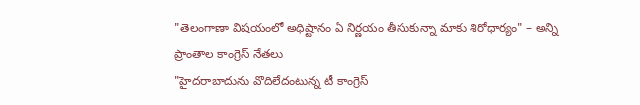"తెలంగాణా విషయంలో అధిష్టానం ఏ నిర్ణయం తీసుకున్నా మాకు శిరోధార్యం" – అన్ని ప్రాంతాల కాంగ్రెస్ నేతలు
"హైదరాబాదును వొదిలేదంటున్న టీ కాంగ్రెస్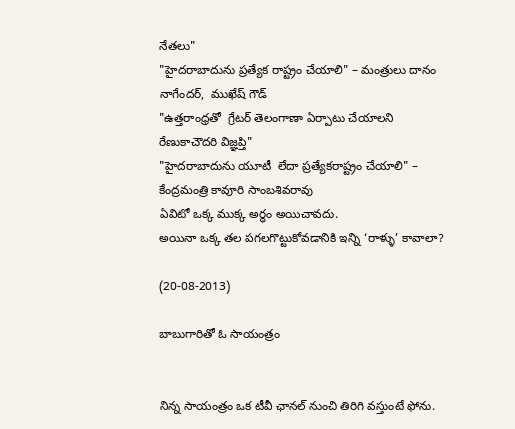నేతలు"
"హైదరాబాదును ప్రత్యేక రాష్ట్రం చేయాలి" – మంత్రులు దానం నాగేందర్,  ముఖేష్ గౌడ్
"ఉత్తరాంధ్రతో  గ్రేటర్ తెలంగాణా ఏర్పాటు చేయాలని రేణుకాచౌదరి విజ్ఞప్తి"
"హైదరాబాదును యూటీ  లేదా ప్రత్యేకరాష్ట్రం చేయాలి" – కేంద్రమంత్రి కావూరి సాంబశివరావు
ఏవిటో ఒక్క ముక్క అర్ధం అయిచావదు.
అయినా ఒక్క తల పగలగొట్టుకోవడానికి ఇన్ని ‘రాళ్ళు’ కావాలా?

(20-08-2013)

బాబుగారితో ఓ సాయంత్రం


నిన్న సాయంత్రం ఒక టీవీ ఛానల్ నుంచి తిరిగి వస్తుంటే ఫోను.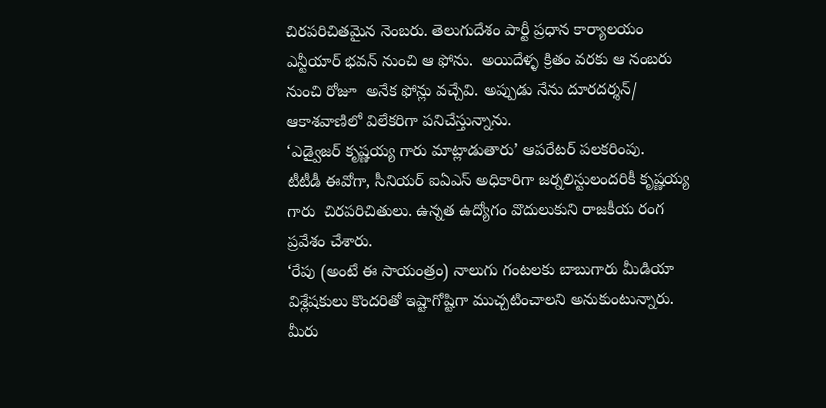చిరపరిచితమైన నెంబరు. తెలుగుదేశం పార్టీ ప్రధాన కార్యాలయం ఎన్టీయార్ భవన్ నుంచి ఆ ఫోను.  అయిదేళ్ళ క్రితం వరకు ఆ నంబరు నుంచి రోజూ  అనేక ఫోన్లు వచ్చేవి. అప్పుడు నేను దూరదర్శన్/ ఆకాశవాణిలో విలేకరిగా పనిచేస్తున్నాను.
‘ఎడ్వైజర్ కృష్ణయ్య గారు మాట్లాడుతారు’ ఆపరేటర్ పలకరింపు.
టీటీడీ ఈవోగా, సీనియర్ ఐఏఎస్ అధికారిగా జర్నలిస్టులందరికీ కృష్ణయ్య గారు  చిరపరిచితులు. ఉన్నత ఉద్యోగం వొదులుకుని రాజకీయ రంగ ప్రవేశం చేశారు.
‘రేపు (అంటే ఈ సాయంత్రం) నాలుగు గంటలకు బాబుగారు మీడియా విశ్లేషకులు కొందరితో ఇష్టాగోష్టిగా ముచ్చటించాలని అనుకుంటున్నారు. మీరు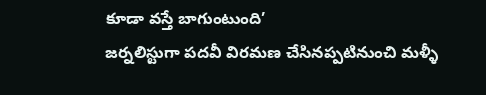కూడా వస్తే బాగుంటుంది’
జర్నలిస్టుగా పదవీ విరమణ చేసినప్పటినుంచి మళ్ళీ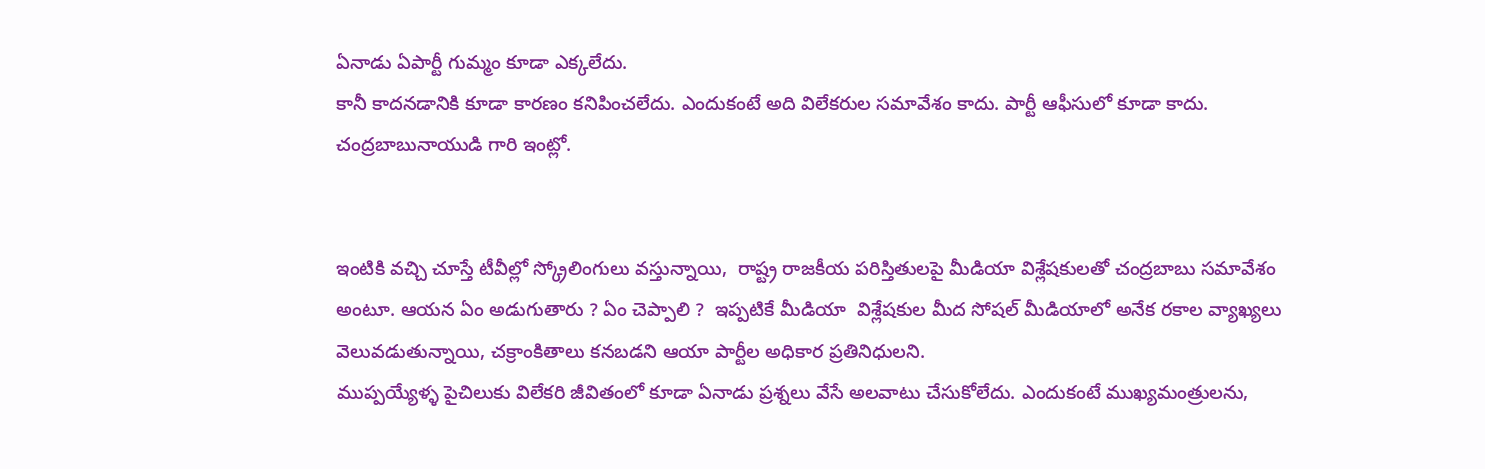ఏనాడు ఏపార్టీ గుమ్మం కూడా ఎక్కలేదు.
కానీ కాదనడానికి కూడా కారణం కనిపించలేదు. ఎందుకంటే అది విలేకరుల సమావేశం కాదు. పార్టీ ఆఫీసులో కూడా కాదు. చంద్రబాబునాయుడి గారి ఇంట్లో.


ఇంటికి వచ్చి చూస్తే టీవీల్లో స్క్రోలింగులు వస్తున్నాయి,  రాష్ట్ర రాజకీయ పరిస్తితులపై మీడియా విశ్లేషకులతో చంద్రబాబు సమావేశం అంటూ. ఆయన ఏం అడుగుతారు ? ఏం చెప్పాలి ?  ఇప్పటికే మీడియా  విశ్లేషకుల మీద సోషల్ మీడియాలో అనేక రకాల వ్యాఖ్యలు వెలువడుతున్నాయి, చక్రాంకితాలు కనబడని ఆయా పార్టీల అధికార ప్రతినిధులని.
ముప్పయ్యేళ్ళ పైచిలుకు విలేకరి జీవితంలో కూడా ఏనాడు ప్రశ్నలు వేసే అలవాటు చేసుకోలేదు. ఎందుకంటే ముఖ్యమంత్రులను,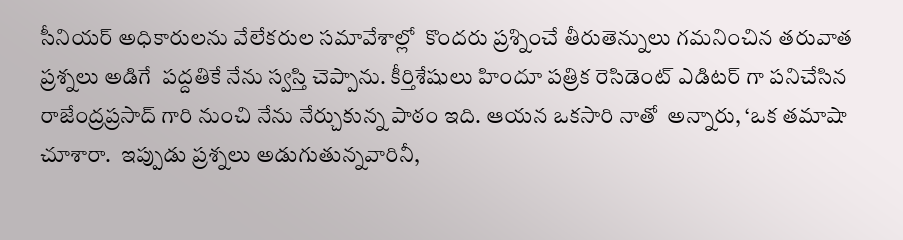సీనియర్ అధికారులను వేలేకరుల సమావేశాల్లో  కొందరు ప్రశ్నించే తీరుతెన్నులు గమనించిన తరువాత ప్రశ్నలు అడిగే  పద్దతికే నేను స్వస్తి చెప్పాను. కీర్తిశేషులు హిందూ పత్రిక రెసిడెంట్ ఎడిటర్ గా పనిచేసిన రాజేంద్రప్రసాద్ గారి నుంచి నేను నేర్చుకున్న పాఠం ఇది. ఆయన ఒకసారి నాతో  అన్నారు, ‘ఒక తమాషా చూశారా.  ఇప్పుడు ప్రశ్నలు అడుగుతున్నవారినీ,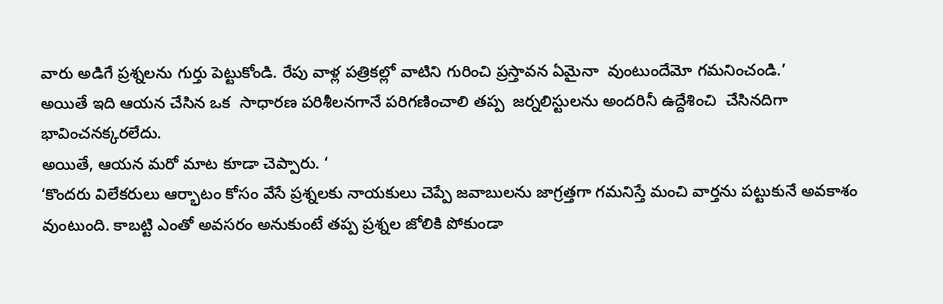వారు అడిగే ప్రశ్నలను గుర్తు పెట్టుకోండి. రేపు వాళ్ల పత్రికల్లో వాటిని గురించి ప్రస్తావన ఏమైనా  వుంటుందేమో గమనించండి.’
అయితే ఇది ఆయన చేసిన ఒక  సాధారణ పరిశీలనగానే పరిగణించాలి తప్ప  జర్నలిస్టులను అందరినీ ఉద్దేశించి  చేసినదిగా భావించనక్కరలేదు.
అయితే, ఆయన మరో మాట కూడా చెప్పారు. ‘
‘కొందరు విలేకరులు ఆర్భాటం కోసం వేసే ప్రశ్నలకు నాయకులు చెప్పే జవాబులను జాగ్రత్తగా గమనిస్తే మంచి వార్తను పట్టుకునే అవకాశం వుంటుంది. కాబట్టి ఎంతో అవసరం అనుకుంటే తప్ప ప్రశ్నల జోలికి పోకుండా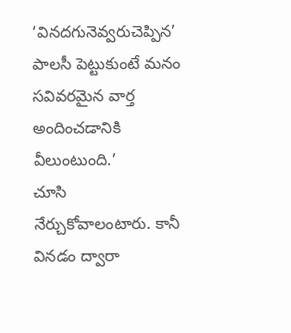‘వినదగునెవ్వరుచెప్పిన’ పాలసీ పెట్టుకుంటే మనం సవివరమైన వార్త అందించడానికి వీలుంటుంది.’
చూసి నేర్చుకోవాలంటారు. కానీ వినడం ద్వారా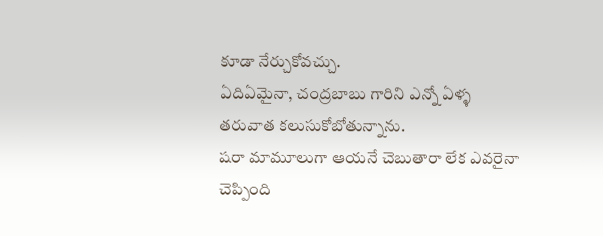కూడా నేర్చుకోవచ్చు.
ఏదిఏమైనా, చంద్రబాబు గారిని ఎన్నో ఏళ్ళ తరువాత కలుసుకోబోతున్నాను.
షరా మామూలుగా ఆయనే చెబుతారా లేక ఎవరైనా చెప్పింది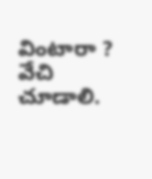వింటారా ?
వేచి చూడాలి.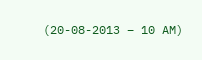(20-08-2013 – 10 AM)